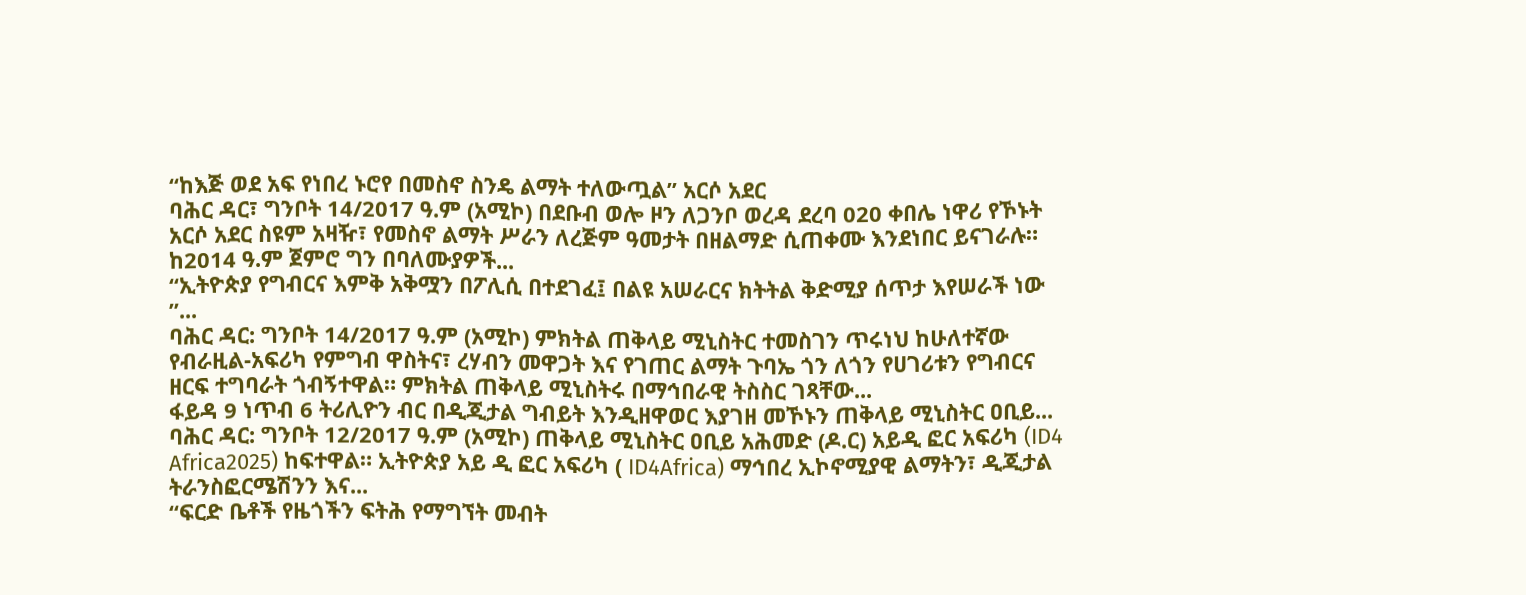“ከእጅ ወደ አፍ የነበረ ኑሮየ በመስኖ ስንዴ ልማት ተለውጧል” አርሶ አደር
ባሕር ዳር፣ ግንቦት 14/2017 ዓ.ም (አሚኮ) በደቡብ ወሎ ዞን ለጋንቦ ወረዳ ደረባ 020 ቀበሌ ነዋሪ የኾኑት አርሶ አደር ስዩም አዛዥ፣ የመስኖ ልማት ሥራን ለረጅም ዓመታት በዘልማድ ሲጠቀሙ እንደነበር ይናገራሉ። ከ2014 ዓ.ም ጀምሮ ግን በባለሙያዎች...
“ኢትዮጵያ የግብርና እምቅ አቅሟን በፖሊሲ በተደገፈ፤ በልዩ አሠራርና ክትትል ቅድሚያ ሰጥታ እየሠራች ነው ”...
ባሕር ዳር: ግንቦት 14/2017 ዓ.ም (አሚኮ) ምክትል ጠቅላይ ሚኒስትር ተመስገን ጥሩነህ ከሁለተኛው የብራዚል-አፍሪካ የምግብ ዋስትና፣ ረሃብን መዋጋት እና የገጠር ልማት ጉባኤ ጎን ለጎን የሀገሪቱን የግብርና ዘርፍ ተግባራት ጎብኝተዋል። ምክትል ጠቅላይ ሚኒስትሩ በማኅበራዊ ትስስር ገጻቸው...
ፋይዳ 9 ነጥብ 6 ትሪሊዮን ብር በዲጂታል ግብይት እንዲዘዋወር እያገዘ መኾኑን ጠቅላይ ሚኒስትር ዐቢይ...
ባሕር ዳር: ግንቦት 12/2017 ዓ.ም (አሚኮ) ጠቅላይ ሚኒስትር ዐቢይ አሕመድ (ዶ.ር) አይዲ ፎር አፍሪካ (ID4 Africa2025) ከፍተዋል። ኢትዮጵያ አይ ዲ ፎር አፍሪካ ( ID4Africa) ማኅበረ ኢኮኖሚያዊ ልማትን፣ ዲጂታል ትራንስፎርሜሽንን እና...
“ፍርድ ቤቶች የዜጎችን ፍትሕ የማግኘት መብት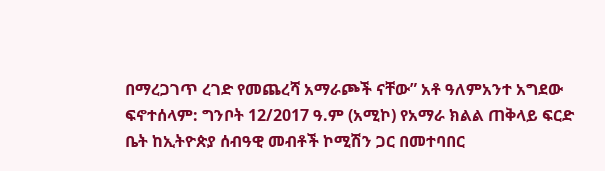በማረጋገጥ ረገድ የመጨረሻ አማራጮች ናቸው” አቶ ዓለምአንተ አግደው
ፍኖተሰላም: ግንቦት 12/2017 ዓ.ም (አሚኮ) የአማራ ክልል ጠቅላይ ፍርድ ቤት ከኢትዮጵያ ሰብዓዊ መብቶች ኮሚሽን ጋር በመተባበር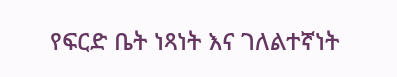የፍርድ ቤት ነጻነት እና ገለልተኛነት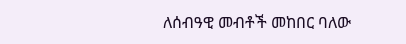ለሰብዓዊ መብቶች መከበር ባለው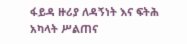ፋይዳ ዙሪያ ለዳኝነት እና ፍትሕ አካላት ሥልጠና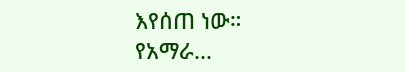እየሰጠ ነው።
የአማራ...